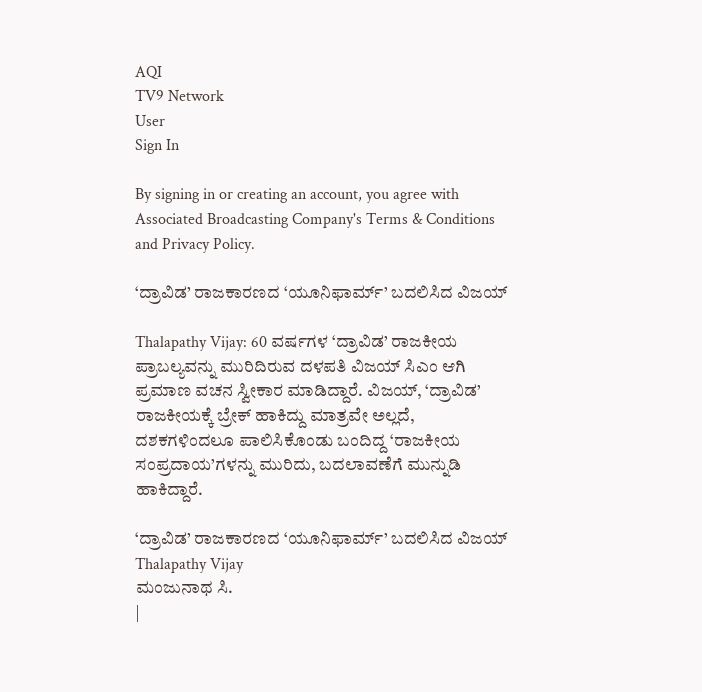AQI
TV9 Network
User
Sign In

By signing in or creating an account, you agree with Associated Broadcasting Company's Terms & Conditions and Privacy Policy.

‘ದ್ರಾವಿಡ’ ರಾಜಕಾರಣದ ‘ಯೂನಿಫಾರ್ಮ್’ ಬದಲಿಸಿದ ವಿಜಯ್

Thalapathy Vijay: 60 ವರ್ಷಗಳ ‘ದ್ರಾವಿಡ’ ರಾಜಕೀಯ ಪ್ರಾಬಲ್ಯವನ್ನು ಮುರಿದಿರುವ ದಳಪತಿ ವಿಜಯ್ ಸಿಎಂ ಆಗಿ ಪ್ರಮಾಣ ವಚನ ಸ್ವೀಕಾರ ಮಾಡಿದ್ದಾರೆ. ವಿಜಯ್, ‘ದ್ರಾವಿಡ’ ರಾಜಕೀಯಕ್ಕೆ ಬ್ರೇಕ್ ಹಾಕಿದ್ದು ಮಾತ್ರವೇ ಅಲ್ಲದೆ, ದಶಕಗಳಿಂದಲೂ ಪಾಲಿಸಿಕೊಂಡು ಬಂದಿದ್ದ ‘ರಾಜಕೀಯ ಸಂಪ್ರದಾಯ’ಗಳನ್ನು ಮುರಿದು, ಬದಲಾವಣೆಗೆ ಮುನ್ನುಡಿ ಹಾಕಿದ್ದಾರೆ.

‘ದ್ರಾವಿಡ’ ರಾಜಕಾರಣದ ‘ಯೂನಿಫಾರ್ಮ್’ ಬದಲಿಸಿದ ವಿಜಯ್
Thalapathy Vijay
ಮಂಜುನಾಥ ಸಿ.
|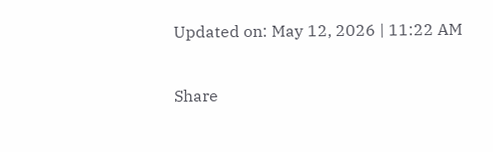Updated on: May 12, 2026 | 11:22 AM

Share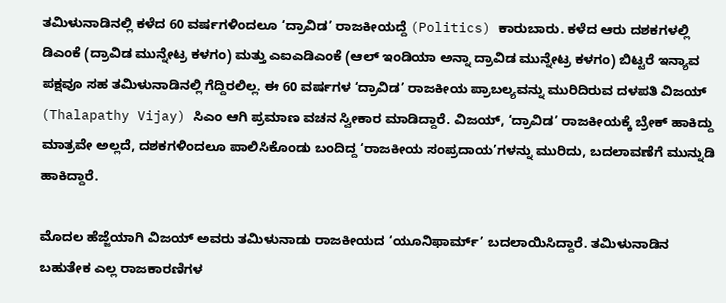ತಮಿಳುನಾಡಿನಲ್ಲಿ ಕಳೆದ 60 ವರ್ಷಗಳಿಂದಲೂ ‘ದ್ರಾವಿಡ’ ರಾಜಕೀಯದ್ದೆ (Politics) ಕಾರುಬಾರು. ಕಳೆದ ಆರು ದಶಕಗಳಲ್ಲಿ ಡಿಎಂಕೆ (ದ್ರಾವಿಡ ಮುನ್ನೇಟ್ರ ಕಳಗಂ) ಮತ್ತು ಎಐಎಡಿಎಂಕೆ (ಆಲ್ ಇಂಡಿಯಾ ಅನ್ನಾ ದ್ರಾವಿಡ ಮುನ್ನೇಟ್ರ ಕಳಗಂ) ಬಿಟ್ಟರೆ ಇನ್ಯಾವ ಪಕ್ಷವೂ ಸಹ ತಮಿಳುನಾಡಿನಲ್ಲಿ ಗೆದ್ದಿರಲಿಲ್ಲ. ಈ 60 ವರ್ಷಗಳ ‘ದ್ರಾವಿಡ’ ರಾಜಕೀಯ ಪ್ರಾಬಲ್ಯವನ್ನು ಮುರಿದಿರುವ ದಳಪತಿ ವಿಜಯ್ (Thalapathy Vijay) ಸಿಎಂ ಆಗಿ ಪ್ರಮಾಣ ವಚನ ಸ್ವೀಕಾರ ಮಾಡಿದ್ದಾರೆ. ವಿಜಯ್, ‘ದ್ರಾವಿಡ’ ರಾಜಕೀಯಕ್ಕೆ ಬ್ರೇಕ್ ಹಾಕಿದ್ದು ಮಾತ್ರವೇ ಅಲ್ಲದೆ, ದಶಕಗಳಿಂದಲೂ ಪಾಲಿಸಿಕೊಂಡು ಬಂದಿದ್ದ ‘ರಾಜಕೀಯ ಸಂಪ್ರದಾಯ’ಗಳನ್ನು ಮುರಿದು, ಬದಲಾವಣೆಗೆ ಮುನ್ನುಡಿ ಹಾಕಿದ್ದಾರೆ.

ಮೊದಲ ಹೆಜ್ಜೆಯಾಗಿ ವಿಜಯ್ ಅವರು ತಮಿಳುನಾಡು ರಾಜಕೀಯದ ‘ಯೂನಿಫಾರ್ಮ್’ ಬದಲಾಯಿಸಿದ್ದಾರೆ. ತಮಿಳುನಾಡಿನ ಬಹುತೇಕ ಎಲ್ಲ ರಾಜಕಾರಣಿಗಳ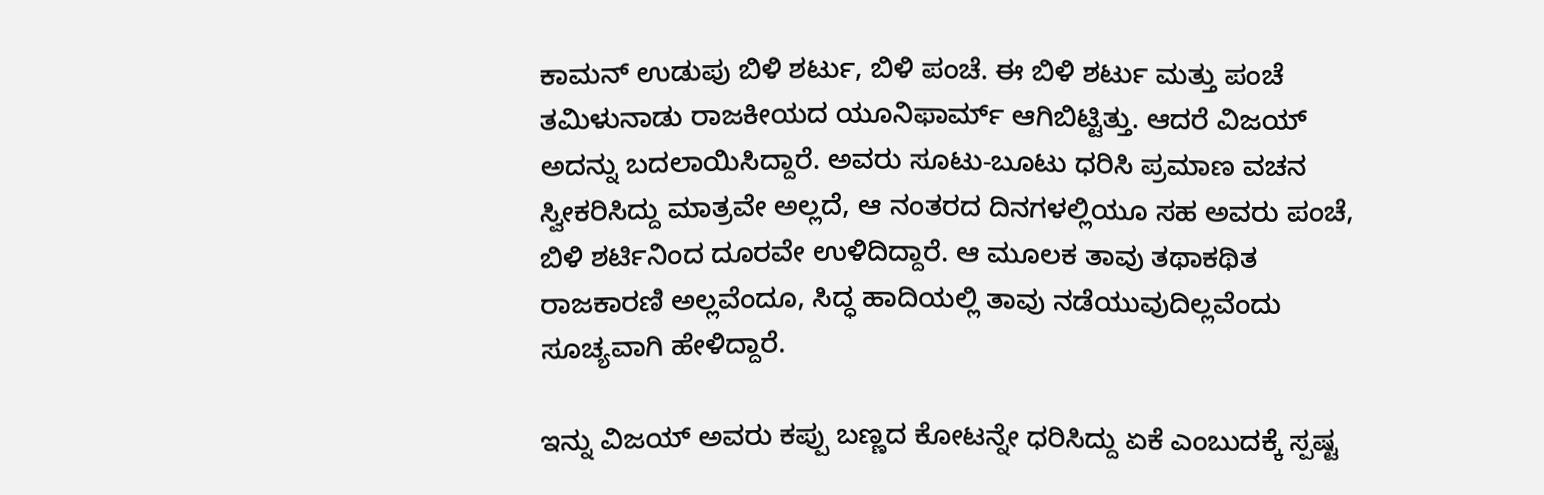ಕಾಮನ್ ಉಡುಪು ಬಿಳಿ ಶರ್ಟು, ಬಿಳಿ ಪಂಚೆ. ಈ ಬಿಳಿ ಶರ್ಟು ಮತ್ತು ಪಂಚೆ ತಮಿಳುನಾಡು ರಾಜಕೀಯದ ಯೂನಿಫಾರ್ಮ್ ಆಗಿಬಿಟ್ಟಿತ್ತು. ಆದರೆ ವಿಜಯ್ ಅದನ್ನು ಬದಲಾಯಿಸಿದ್ದಾರೆ. ಅವರು ಸೂಟು-ಬೂಟು ಧರಿಸಿ ಪ್ರಮಾಣ ವಚನ ಸ್ವೀಕರಿಸಿದ್ದು ಮಾತ್ರವೇ ಅಲ್ಲದೆ, ಆ ನಂತರದ ದಿನಗಳಲ್ಲಿಯೂ ಸಹ ಅವರು ಪಂಚೆ, ಬಿಳಿ ಶರ್ಟಿನಿಂದ ದೂರವೇ ಉಳಿದಿದ್ದಾರೆ. ಆ ಮೂಲಕ ತಾವು ತಥಾಕಥಿತ ರಾಜಕಾರಣಿ ಅಲ್ಲವೆಂದೂ, ಸಿದ್ಧ ಹಾದಿಯಲ್ಲಿ ತಾವು ನಡೆಯುವುದಿಲ್ಲವೆಂದು ಸೂಚ್ಯವಾಗಿ ಹೇಳಿದ್ದಾರೆ.

ಇನ್ನು ವಿಜಯ್ ಅವರು ಕಪ್ಪು ಬಣ್ಣದ ಕೋಟನ್ನೇ ಧರಿಸಿದ್ದು ಏಕೆ ಎಂಬುದಕ್ಕೆ ಸ್ಪಷ್ಟ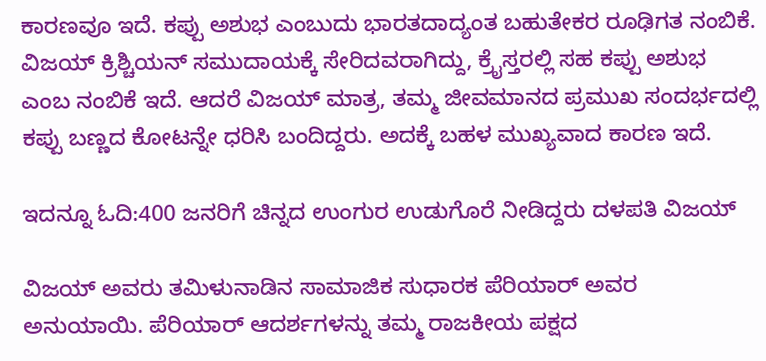ಕಾರಣವೂ ಇದೆ. ಕಪ್ಪು ಅಶುಭ ಎಂಬುದು ಭಾರತದಾದ್ಯಂತ ಬಹುತೇಕರ ರೂಢಿಗತ ನಂಬಿಕೆ. ವಿಜಯ್ ಕ್ರಿಶ್ಚಿಯನ್ ಸಮುದಾಯಕ್ಕೆ ಸೇರಿದವರಾಗಿದ್ದು, ಕ್ರೈಸ್ತರಲ್ಲಿ ಸಹ ಕಪ್ಪು ಅಶುಭ ಎಂಬ ನಂಬಿಕೆ ಇದೆ. ಆದರೆ ವಿಜಯ್ ಮಾತ್ರ, ತಮ್ಮ ಜೀವಮಾನದ ಪ್ರಮುಖ ಸಂದರ್ಭದಲ್ಲಿ ಕಪ್ಪು ಬಣ್ಣದ ಕೋಟನ್ನೇ ಧರಿಸಿ ಬಂದಿದ್ದರು. ಅದಕ್ಕೆ ಬಹಳ ಮುಖ್ಯವಾದ ಕಾರಣ ಇದೆ.

ಇದನ್ನೂ ಓದಿ:400 ಜನರಿಗೆ ಚಿನ್ನದ ಉಂಗುರ ಉಡುಗೊರೆ ನೀಡಿದ್ದರು ದಳಪತಿ ವಿಜಯ್

ವಿಜಯ್ ಅವರು ತಮಿಳುನಾಡಿನ ಸಾಮಾಜಿಕ ಸುಧಾರಕ ಪೆರಿಯಾರ್ ಅವರ ಅನುಯಾಯಿ. ಪೆರಿಯಾರ್ ಆದರ್ಶಗಳನ್ನು ತಮ್ಮ ರಾಜಕೀಯ ಪಕ್ಷದ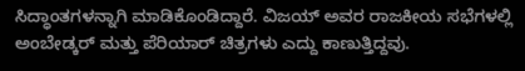ಸಿದ್ಧಾಂತಗಳನ್ನಾಗಿ ಮಾಡಿಕೊಂಡಿದ್ದಾರೆ. ವಿಜಯ್ ಅವರ ರಾಜಕೀಯ ಸಭೆಗಳಲ್ಲಿ ಅಂಬೇಡ್ಕರ್ ಮತ್ತು ಪೆರಿಯಾರ್ ಚಿತ್ರಗಳು ಎದ್ದು ಕಾಣುತ್ತಿದ್ದವು.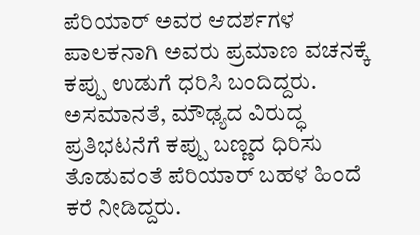ಪೆರಿಯಾರ್ ಅವರ ಆದರ್ಶಗಳ ಪಾಲಕನಾಗಿ ಅವರು ಪ್ರಮಾಣ ವಚನಕ್ಕೆ ಕಪ್ಪು ಉಡುಗೆ ಧರಿಸಿ ಬಂದಿದ್ದರು. ಅಸಮಾನತೆ, ಮೌಢ್ಯದ ವಿರುದ್ಧ ಪ್ರತಿಭಟನೆಗೆ ಕಪ್ಪು ಬಣ್ಣದ ಧಿರಿಸು ತೊಡುವಂತೆ ಪೆರಿಯಾರ್ ಬಹಳ ಹಿಂದೆ ಕರೆ ನೀಡಿದ್ದರು.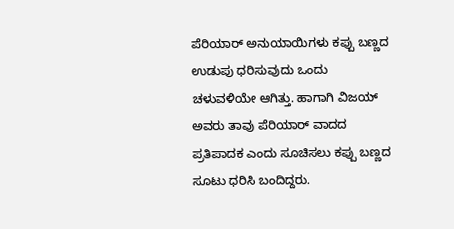ಪೆರಿಯಾರ್ ಅನುಯಾಯಿಗಳು ಕಪ್ಪು ಬಣ್ಣದ ಉಡುಪು ಧರಿಸುವುದು ಒಂದು ಚಳುವಳಿಯೇ ಆಗಿತ್ತು. ಹಾಗಾಗಿ ವಿಜಯ್ ಅವರು ತಾವು ಪೆರಿಯಾರ್ ವಾದದ ಪ್ರತಿಪಾದಕ ಎಂದು ಸೂಚಿಸಲು ಕಪ್ಪು ಬಣ್ಣದ ಸೂಟು ಧರಿಸಿ ಬಂದಿದ್ದರು.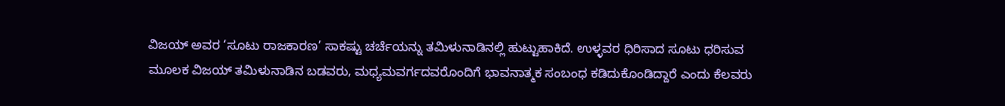ವಿಜಯ್ ಅವರ ‘ಸೂಟು ರಾಜಕಾರಣ’ ಸಾಕಷ್ಟು ಚರ್ಚೆಯನ್ನು ತಮಿಳುನಾಡಿನಲ್ಲಿ ಹುಟ್ಟುಹಾಕಿದೆ. ಉಳ್ಳವರ ಧಿರಿಸಾದ ಸೂಟು ಧರಿಸುವ ಮೂಲಕ ವಿಜಯ್ ತಮಿಳುನಾಡಿನ ಬಡವರು, ಮಧ್ಯಮವರ್ಗದವರೊಂದಿಗೆ ಭಾವನಾತ್ಮಕ ಸಂಬಂಧ ಕಡಿದುಕೊಂಡಿದ್ದಾರೆ ಎಂದು ಕೆಲವರು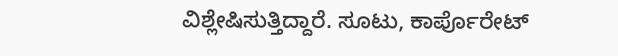ವಿಶ್ಲೇಷಿಸುತ್ತಿದ್ದಾರೆ. ಸೂಟು, ಕಾರ್ಪೊರೇಟ್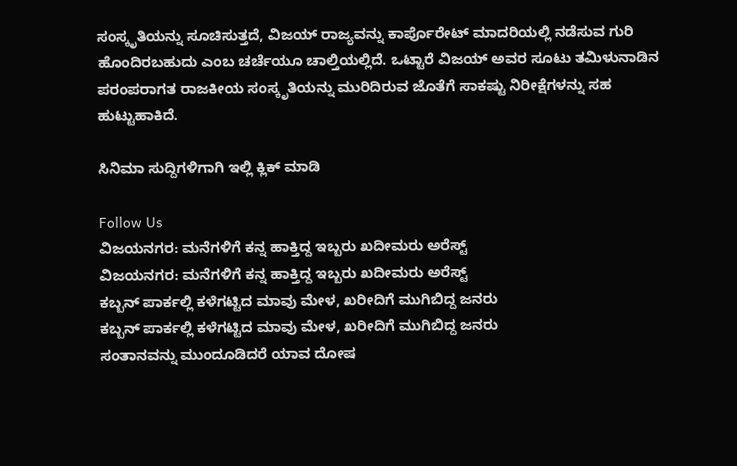ಸಂಸ್ಕೃತಿಯನ್ನು ಸೂಚಿಸುತ್ತದೆ, ವಿಜಯ್ ರಾಜ್ಯವನ್ನು ಕಾರ್ಪೊರೇಟ್ ಮಾದರಿಯಲ್ಲಿ ನಡೆಸುವ ಗುರಿ ಹೊಂದಿರಬಹುದು ಎಂಬ ಚರ್ಚೆಯೂ ಚಾಲ್ತಿಯಲ್ಲಿದೆ. ಒಟ್ಟಾರೆ ವಿಜಯ್ ಅವರ ಸೂಟು ತಮಿಳುನಾಡಿನ ಪರಂಪರಾಗತ ರಾಜಕೀಯ ಸಂಸ್ಕೃತಿಯನ್ನು ಮುರಿದಿರುವ ಜೊತೆಗೆ ಸಾಕಷ್ಟು ನಿರೀಕ್ಷೆಗಳನ್ನು ಸಹ ಹುಟ್ಟುಹಾಕಿದೆ.

ಸಿನಿಮಾ ಸುದ್ದಿಗಳಿಗಾಗಿ ಇಲ್ಲಿ ಕ್ಲಿಕ್ ಮಾಡಿ

Follow Us
ವಿಜಯನಗರ: ಮನೆಗಳಿಗೆ ಕನ್ನ ಹಾಕ್ತಿದ್ದ ಇಬ್ಬರು ಖದೀಮರು ಅರೆಸ್ಟ್
ವಿಜಯನಗರ: ಮನೆಗಳಿಗೆ ಕನ್ನ ಹಾಕ್ತಿದ್ದ ಇಬ್ಬರು ಖದೀಮರು ಅರೆಸ್ಟ್
ಕಬ್ಬನ್ ಪಾರ್ಕಲ್ಲಿ ಕಳೆಗಟ್ಟಿದ ಮಾವು ಮೇಳ, ಖರೀದಿಗೆ ಮುಗಿಬಿದ್ದ ಜನರು
ಕಬ್ಬನ್ ಪಾರ್ಕಲ್ಲಿ ಕಳೆಗಟ್ಟಿದ ಮಾವು ಮೇಳ, ಖರೀದಿಗೆ ಮುಗಿಬಿದ್ದ ಜನರು
ಸಂತಾನವನ್ನು ಮುಂದೂಡಿದರೆ ಯಾವ ದೋಷ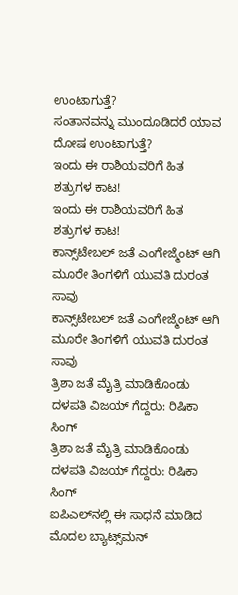ಉಂಟಾಗುತ್ತೆ?
ಸಂತಾನವನ್ನು ಮುಂದೂಡಿದರೆ ಯಾವ ದೋಷ ಉಂಟಾಗುತ್ತೆ?
ಇಂದು ಈ ರಾಶಿಯವರಿಗೆ ಹಿತ ಶತ್ರುಗಳ ಕಾಟ!
ಇಂದು ಈ ರಾಶಿಯವರಿಗೆ ಹಿತ ಶತ್ರುಗಳ ಕಾಟ!
ಕಾನ್ಸ್‌ಟೇಬಲ್‌ ಜತೆ ಎಂಗೇಜ್ಮೆಂಟ್‌ ಆಗಿ ಮೂರೇ ತಿಂಗಳಿಗೆ ಯುವತಿ ದುರಂತ ಸಾವು
ಕಾನ್ಸ್‌ಟೇಬಲ್‌ ಜತೆ ಎಂಗೇಜ್ಮೆಂಟ್‌ ಆಗಿ ಮೂರೇ ತಿಂಗಳಿಗೆ ಯುವತಿ ದುರಂತ ಸಾವು
ತ್ರಿಶಾ ಜತೆ ಮೈತ್ರಿ ಮಾಡಿಕೊಂಡು ದಳಪತಿ ವಿಜಯ್ ಗೆದ್ದರು: ರಿಷಿಕಾ ಸಿಂಗ್
ತ್ರಿಶಾ ಜತೆ ಮೈತ್ರಿ ಮಾಡಿಕೊಂಡು ದಳಪತಿ ವಿಜಯ್ ಗೆದ್ದರು: ರಿಷಿಕಾ ಸಿಂಗ್
ಐಪಿಎಲ್‌ನಲ್ಲಿ ಈ ಸಾಧನೆ ಮಾಡಿದ ಮೊದಲ ಬ್ಯಾಟ್ಸ್‌ಮನ್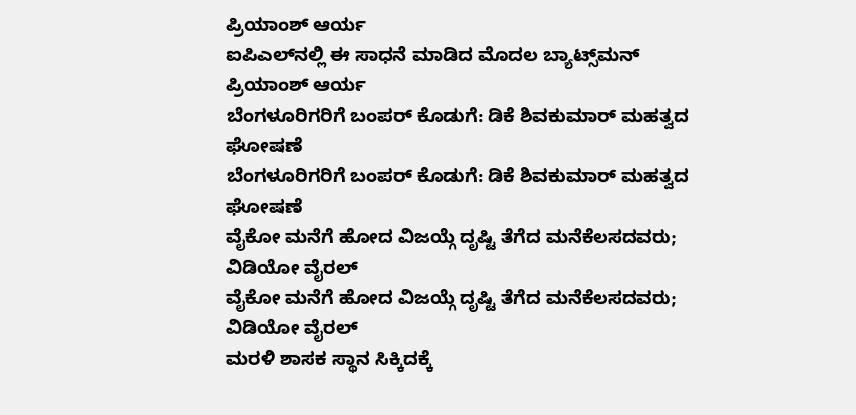ಪ್ರಿಯಾಂಶ್ ಆರ್ಯ
ಐಪಿಎಲ್‌ನಲ್ಲಿ ಈ ಸಾಧನೆ ಮಾಡಿದ ಮೊದಲ ಬ್ಯಾಟ್ಸ್‌ಮನ್ ಪ್ರಿಯಾಂಶ್ ಆರ್ಯ
ಬೆಂಗಳೂರಿಗರಿಗೆ ಬಂಪರ್ ಕೊಡುಗೆ: ಡಿಕೆ ಶಿವಕುಮಾರ್ ಮಹತ್ವದ ಘೋಷಣೆ
ಬೆಂಗಳೂರಿಗರಿಗೆ ಬಂಪರ್ ಕೊಡುಗೆ: ಡಿಕೆ ಶಿವಕುಮಾರ್ ಮಹತ್ವದ ಘೋಷಣೆ
ವೈಕೋ ಮನೆಗೆ ಹೋದ ವಿಜಯ್ಗೆ ದೃಷ್ಟಿ ತೆಗೆದ ಮನೆಕೆಲಸದವರು; ವಿಡಿಯೋ ವೈರಲ್
ವೈಕೋ ಮನೆಗೆ ಹೋದ ವಿಜಯ್ಗೆ ದೃಷ್ಟಿ ತೆಗೆದ ಮನೆಕೆಲಸದವರು; ವಿಡಿಯೋ ವೈರಲ್
ಮರಳಿ ಶಾಸಕ ಸ್ಥಾನ ಸಿಕ್ಕಿದಕ್ಕೆ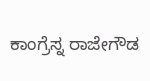ಕಾಂಗ್ರೆಸ್ನ ರಾಜೇಗೌಡ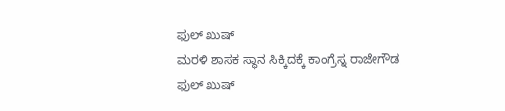ಫುಲ್ ಖುಷ್
ಮರಳಿ ಶಾಸಕ ಸ್ಥಾನ ಸಿಕ್ಕಿದಕ್ಕೆ ಕಾಂಗ್ರೆಸ್ನ ರಾಜೇಗೌಡ ಫುಲ್ ಖುಷ್